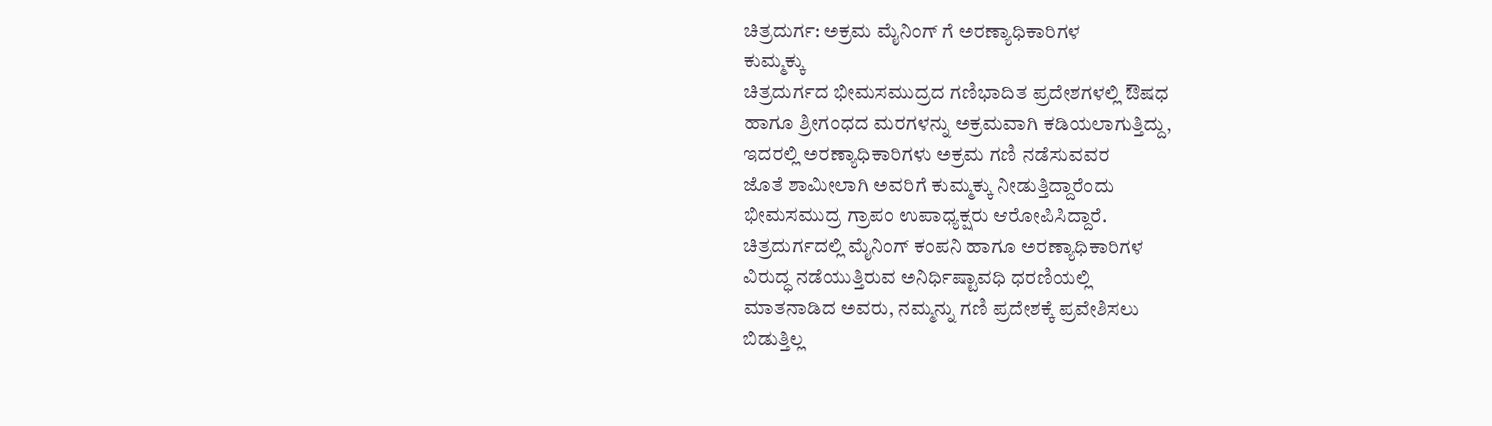ಚಿತ್ರದುರ್ಗ: ಅಕ್ರಮ ಮೈನಿಂಗ್ ಗೆ ಅರಣ್ಯಾಧಿಕಾರಿಗಳ
ಕುಮ್ಮಕ್ಕು
ಚಿತ್ರದುರ್ಗದ ಭೀಮಸಮುದ್ರದ ಗಣಿಭಾದಿತ ಪ್ರದೇಶಗಳಲ್ಲಿ ಔಷಧ
ಹಾಗೂ ಶ್ರೀಗಂಧದ ಮರಗಳನ್ನು ಅಕ್ರಮವಾಗಿ ಕಡಿಯಲಾಗುತ್ತಿದ್ದು,
ಇದರಲ್ಲಿ ಅರಣ್ಯಾಧಿಕಾರಿಗಳು ಅಕ್ರಮ ಗಣಿ ನಡೆಸುವವರ
ಜೊತೆ ಶಾಮೀಲಾಗಿ ಅವರಿಗೆ ಕುಮ್ಮಕ್ಕು ನೀಡುತ್ತಿದ್ದಾರೆಂದು
ಭೀಮಸಮುದ್ರ ಗ್ರಾಪಂ ಉಪಾಧ್ಯಕ್ಷರು ಆರೋಪಿಸಿದ್ದಾರೆ.
ಚಿತ್ರದುರ್ಗದಲ್ಲಿ ಮೈನಿಂಗ್ ಕಂಪನಿ ಹಾಗೂ ಅರಣ್ಯಾಧಿಕಾರಿಗಳ
ವಿರುದ್ಧ ನಡೆಯುತ್ತಿರುವ ಅನಿರ್ಧಿಷ್ಟಾವಧಿ ಧರಣಿಯಲ್ಲಿ
ಮಾತನಾಡಿದ ಅವರು, ನಮ್ಮನ್ನು ಗಣಿ ಪ್ರದೇಶಕ್ಕೆ ಪ್ರವೇಶಿಸಲು
ಬಿಡುತ್ತಿಲ್ಲ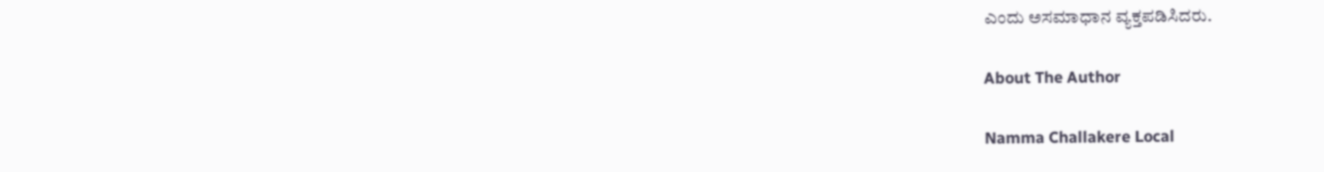ಎಂದು ಅಸಮಾಧಾನ ವ್ಯಕ್ತಪಡಿಸಿದರು.

About The Author

Namma Challakere Local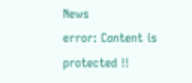News
error: Content is protected !!